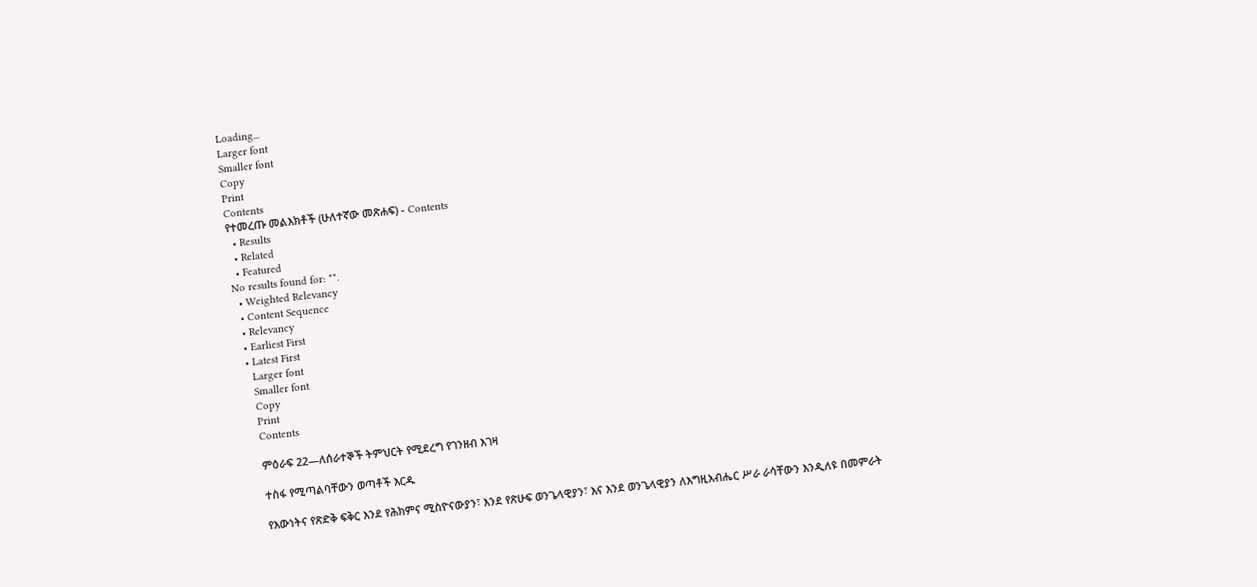Loading...
Larger font
Smaller font
Copy
Print
Contents
የተመረጡ መልእክቶች (ሁለተኛው መጽሐፍ) - Contents
  • Results
  • Related
  • Featured
No results found for: "".
  • Weighted Relevancy
  • Content Sequence
  • Relevancy
  • Earliest First
  • Latest First
    Larger font
    Smaller font
    Copy
    Print
    Contents

    ምዕራፍ 22—ለሰራተኞች ትምህርት የሚደረግ የገንዘብ እገዛ

    ተስፋ የሚጣልባቸውን ወጣቶች እርዱ

    የእውነትና የጽድቅ ፍቅር እንደ የሕክምና ሚስዮናውያን፣ እንደ የጽሁፍ ወንጌላዊያን፣ እና እንደ ወንጌላዊያን ለእግዚአብሔር ሥራ ራሳቸውን እንዲለዩ በመምራት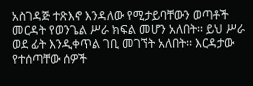አስገዳጅ ተጽእኖ እንዳለው የሚታይባቸውን ወጣቶች መርዳት የወንጌል ሥራ ክፍል መሆን አለበት፡፡ ይህ ሥራ ወደ ፊት እንዲቀጥል ገቢ መገኘት አለበት፡፡ እርዳታው የተሰጣቸው ሰዎች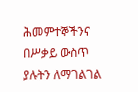ሕመምተኞችንና በሥቃይ ውስጥ ያሉትን ለማገልገል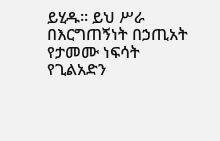ይሂዱ፡፡ ይህ ሥራ በእርግጠኝነት በኃጢአት የታመሙ ነፍሳት የጊልአድን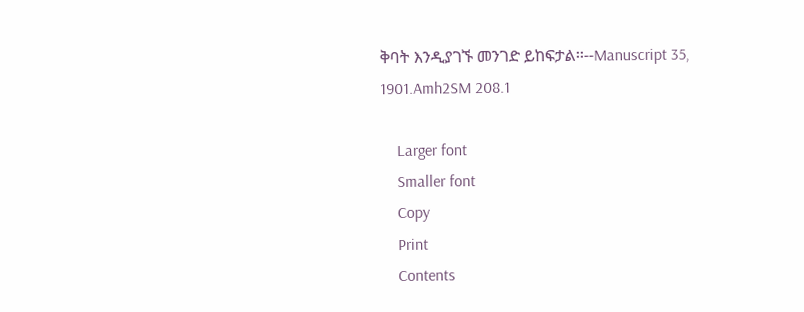ቅባት እንዲያገኙ መንገድ ይከፍታል፡፡--Manuscript 35, 1901.Amh2SM 208.1

    Larger font
    Smaller font
    Copy
    Print
    Contents